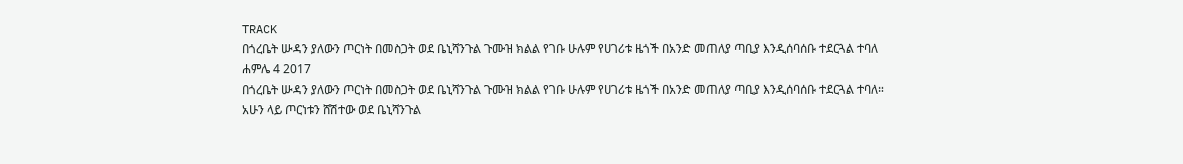TRACK
በጎረቤት ሡዳን ያለውን ጦርነት በመስጋት ወደ ቤኒሻንጉል ጉሙዝ ክልል የገቡ ሁሉም የሀገሪቱ ዜጎች በአንድ መጠለያ ጣቢያ እንዲሰባሰቡ ተደርጓል ተባለ
ሐምሌ 4 2017
በጎረቤት ሡዳን ያለውን ጦርነት በመስጋት ወደ ቤኒሻንጉል ጉሙዝ ክልል የገቡ ሁሉም የሀገሪቱ ዜጎች በአንድ መጠለያ ጣቢያ እንዲሰባሰቡ ተደርጓል ተባለ።
አሁን ላይ ጦርነቱን ሸሽተው ወደ ቤኒሻንጉል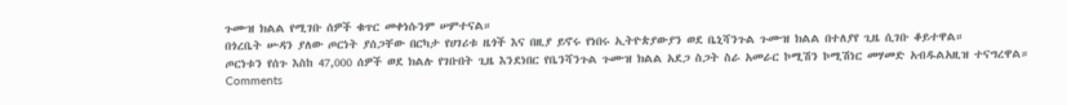ጉሙዝ ክልል የሚገቡ ሰዎች ቁጥር መቀነሱንም ሠምተናል።
በጎረቤት ሡዳን ያለው ጦርነት ያሰጋቸው በርካታ የሀገሪቱ ዜጎች እና በዚያ ይኖሩ የነበሩ ኢትዮጵያውያን ወደ ቤኒሻንጉል ጉሙዝ ክልል በተለያየ ጊዜ ሲገቡ ቆይተዋል።
ጦርነቱን የሰጉ እስከ 47,000 ሰዎች ወደ ክልሉ የገቡበት ጊዜ እንደነበር የቤንሻንጉል ጉሙዝ ክልል አደጋ ስጋት ስራ አመራር ኮሚሽን ኮሚሽነር መሃመድ አብዱልአዚዝ ተናግረዋል።
Comments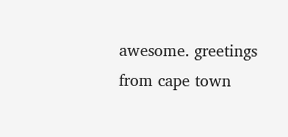awesome. greetings from cape town